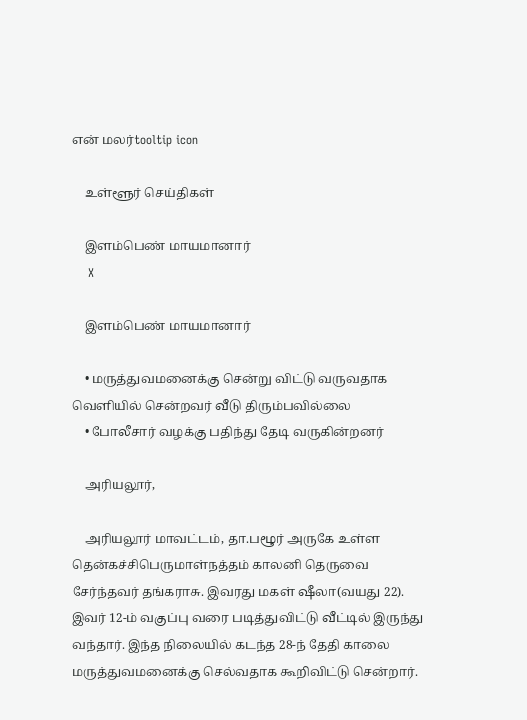என் மலர்tooltip icon

    உள்ளூர் செய்திகள்

    இளம்பெண் மாயமானார்
    X

    இளம்பெண் மாயமானார்

    • மருத்துவமனைக்கு சென்று விட்டு வருவதாக வெளியில் சென்றவர் வீடு திரும்பவில்லை
    • போலீசார் வழக்கு பதிந்து தேடி வருகின்றனர்

    அரியலூர்,

    அரியலூர் மாவட்டம், தா.பழூர் அருகே உள்ள தென்கச்சிபெருமாள்நத்தம் காலனி தெருவை சேர்ந்தவர் தங்கராசு. இவரது மகள் ஷீலா(வயது 22). இவர் 12-ம் வகுப்பு வரை படித்துவிட்டு வீட்டில் இருந்து வந்தார். இந்த நிலையில் கடந்த 28-ந் தேதி காலை மருத்துவமனைக்கு செல்வதாக கூறிவிட்டு சென்றார்.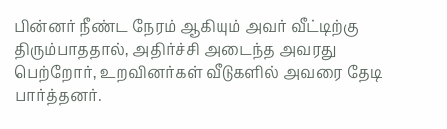பின்னர் நீண்ட நேரம் ஆகியும் அவர் வீட்டிற்கு திரும்பாததால், அதிர்ச்சி அடைந்த அவரது பெற்றோர், உறவினர்கள் வீடுகளில் அவரை தேடி பார்த்தனர்.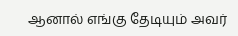ஆனால் எங்கு தேடியும் அவர்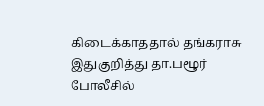கிடைக்காததால் தங்கராசு இதுகுறித்து தா.பழூர் போலீசில்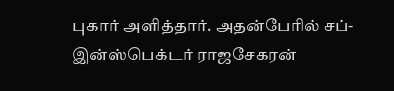புகார் அளித்தார். அதன்பேரில் சப்-இன்ஸ்பெக்டர் ராஜசேகரன்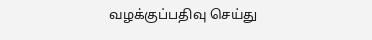வழக்குப்பதிவு செய்து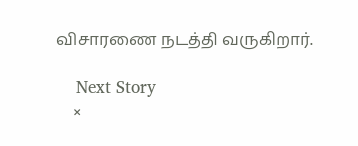விசாரணை நடத்தி வருகிறார்.

    Next Story
    ×